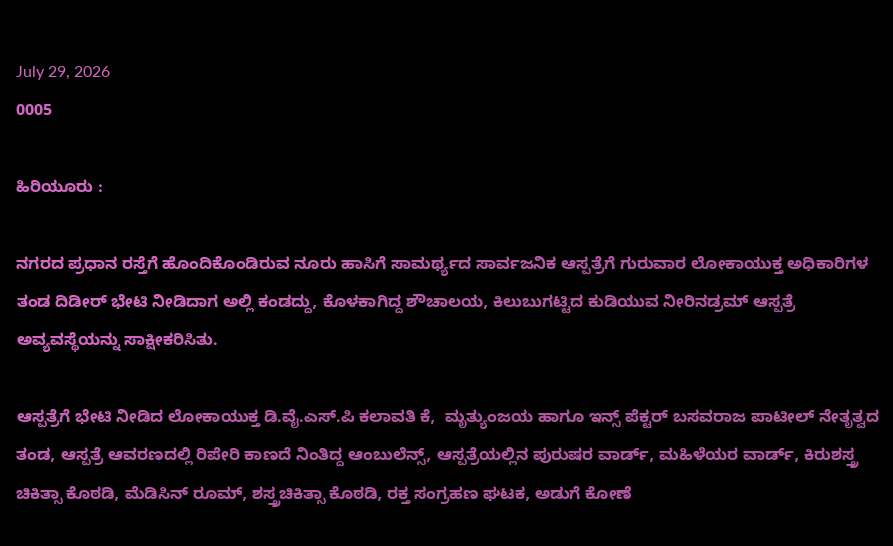July 29, 2026
0005

ಹಿರಿಯೂರು :

ನಗರದ ಪ್ರಧಾನ ರಸ್ತೆಗೆ ಹೊಂದಿಕೊಂಡಿರುವ ನೂರು ಹಾಸಿಗೆ ಸಾಮರ್ಥ್ಯದ ಸಾರ್ವಜನಿಕ ಆಸ್ಪತ್ರೆಗೆ ಗುರುವಾರ ಲೋಕಾಯುಕ್ತ ಅಧಿಕಾರಿಗಳ ತಂಡ ದಿಡೀರ್ ಭೇಟಿ ನೀಡಿದಾಗ ಅಲ್ಲಿ ಕಂಡದ್ದು, ಕೊಳಕಾಗಿದ್ದ ಶೌಚಾಲಯ, ಕಿಲುಬುಗಟ್ಟಿದ ಕುಡಿಯುವ ನೀರಿನಡ್ರಮ್ ಆಸ್ಪತ್ರೆ ಅವ್ಯವಸ್ಥೆಯನ್ನು ಸಾಕ್ಷೀಕರಿಸಿತು.

ಆಸ್ಪತ್ರೆಗೆ ಭೇಟಿ ನೀಡಿದ ಲೋಕಾಯುಕ್ತ ಡಿ.ವೈ.ಎಸ್.ಪಿ ಕಲಾವತಿ ಕೆ,  ಮೃತ್ಯುಂಜಯ ಹಾಗೂ ಇನ್ಸ್ ಪೆಕ್ಟರ್ ಬಸವರಾಜ ಪಾಟೀಲ್ ನೇತೃತ್ವದ ತಂಡ, ಆಸ್ಪತ್ರೆ ಆವರಣದಲ್ಲಿ ರಿಪೇರಿ ಕಾಣದೆ ನಿಂತಿದ್ದ ಆಂಬುಲೆನ್ಸ್, ಆಸ್ಪತ್ರೆಯಲ್ಲಿನ ಪುರುಷರ ವಾರ್ಡ್, ಮಹಿಳೆಯರ ವಾರ್ಡ್, ಕಿರುಶಸ್ತ್ರ ಚಿಕಿತ್ಸಾ ಕೊಠಡಿ, ಮೆಡಿಸಿನ್ ರೂಮ್, ಶಸ್ತ್ರಚಿಕಿತ್ಸಾ ಕೊಠಡಿ, ರಕ್ತ ಸಂಗ್ರಹಣ ಘಟಕ, ಅಡುಗೆ ಕೋಣೆ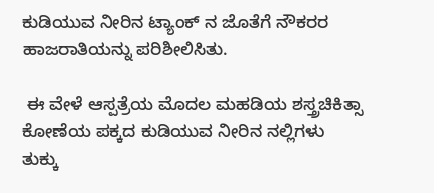ಕುಡಿಯುವ ನೀರಿನ ಟ್ಯಾಂಕ್ ನ ಜೊತೆಗೆ ನೌಕರರ ಹಾಜರಾತಿಯನ್ನು ಪರಿಶೀಲಿಸಿತು.

 ಈ ವೇಳೆ ಆಸ್ಪತ್ರೆಯ ಮೊದಲ ಮಹಡಿಯ ಶಸ್ತ್ರಚಿಕಿತ್ಸಾ ಕೋಣೆಯ ಪಕ್ಕದ ಕುಡಿಯುವ ನೀರಿನ ನಲ್ಲಿಗಳು ತುಕ್ಕು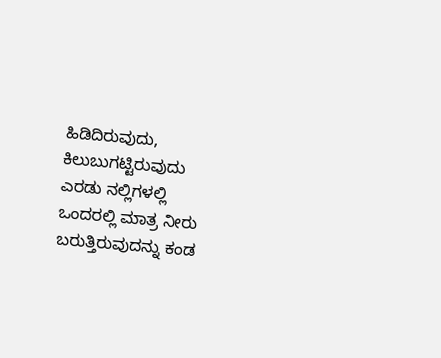ಹಿಡಿದಿರುವುದು, ಕಿಲುಬುಗಟ್ಟಿರುವುದು ಎರಡು ನಲ್ಲಿಗಳಲ್ಲಿ ಒಂದರಲ್ಲಿ ಮಾತ್ರ ನೀರು ಬರುತ್ತಿರುವುದನ್ನು ಕಂಡ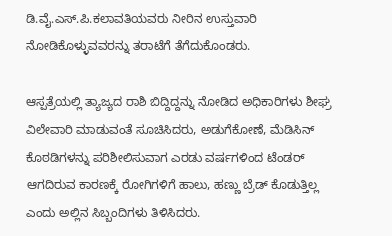ಡಿ.ವೈ.ಎಸ್.ಪಿ.ಕಲಾವತಿಯವರು ನೀರಿನ ಉಸ್ತುವಾರಿ ನೋಡಿಕೊಳ್ಳುವವರನ್ನು ತರಾಟೆಗೆ ತೆಗೆದುಕೊಂಡರು.

ಆಸ್ಪತ್ರೆಯಲ್ಲಿ ತ್ಯಾಜ್ಯದ ರಾಶಿ ಬಿದ್ದಿದ್ದನ್ನು ನೋಡಿದ ಅಧಿಕಾರಿಗಳು ಶೀಘ್ರ ವಿಲೇವಾರಿ ಮಾಡುವಂತೆ ಸೂಚಿಸಿದರು, ಅಡುಗೆಕೋಣೆ, ಮೆಡಿಸಿನ್ ಕೊಠಡಿಗಳನ್ನು ಪರಿಶೀಲಿಸುವಾಗ ಎರಡು ವರ್ಷಗಳಿಂದ ಟೆಂಡರ್ ಆಗದಿರುವ ಕಾರಣಕ್ಕೆ ರೋಗಿಗಳಿಗೆ ಹಾಲು, ಹಣ್ಣು ಬ್ರೆಡ್ ಕೊಡುತ್ತಿಲ್ಲ ಎಂದು ಅಲ್ಲಿನ ಸಿಬ್ಬಂದಿಗಳು ತಿಳಿಸಿದರು.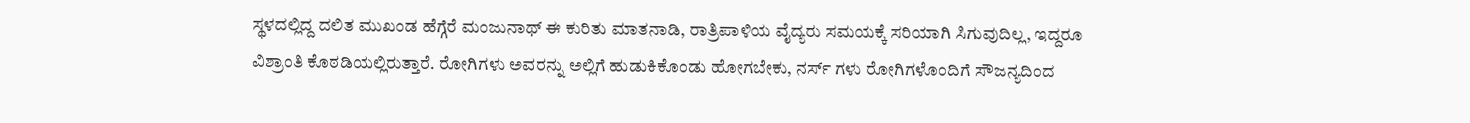ಸ್ಥಳದಲ್ಲಿದ್ದ ದಲಿತ ಮುಖಂಡ ಹೆಗ್ಗೆರೆ ಮಂಜುನಾಥ್ ಈ ಕುರಿತು ಮಾತನಾಡಿ, ರಾತ್ರಿಪಾಳಿಯ ವೈದ್ಯರು ಸಮಯಕ್ಕೆ ಸರಿಯಾಗಿ ಸಿಗುವುದಿಲ್ಲ, ಇದ್ದರೂ ವಿಶ್ರಾಂತಿ ಕೊಠಡಿಯಲ್ಲಿರುತ್ತಾರೆ. ರೋಗಿಗಳು ಅವರನ್ನು ಅಲ್ಲಿಗೆ ಹುಡುಕಿಕೊಂಡು ಹೋಗಬೇಕು, ನರ್ಸ್ ಗಳು ರೋಗಿಗಳೊಂದಿಗೆ ಸೌಜನ್ಯದಿಂದ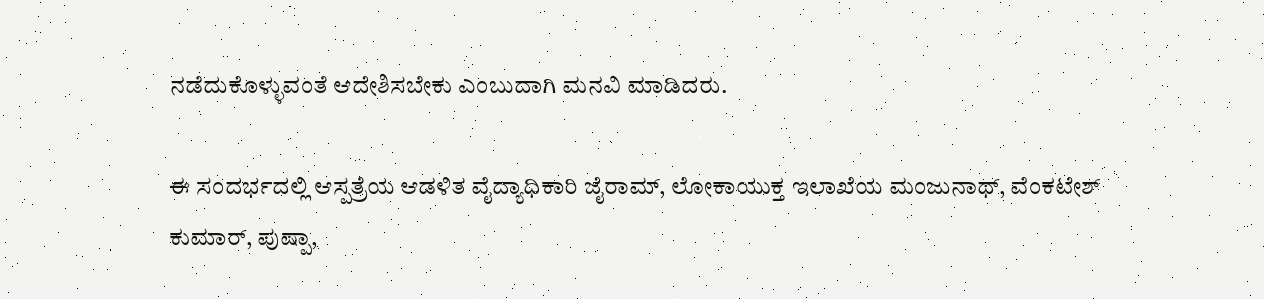ನಡೆದುಕೊಳ್ಳುವಂತೆ ಆದೇಶಿಸಬೇಕು ಎಂಬುದಾಗಿ ಮನವಿ ಮಾಡಿದರು.

ಈ ಸಂದರ್ಭದಲ್ಲಿ ಆಸ್ಪತ್ರೆಯ ಆಡಳಿತ ವೈದ್ಯಾಧಿಕಾರಿ ಜೈರಾಮ್, ಲೋಕಾಯುಕ್ತ ಇಲಾಖೆಯ ಮಂಜುನಾಥ್, ವೆಂಕಟೇಶ್ ಕುಮಾರ್, ಪುಷ್ಪಾ,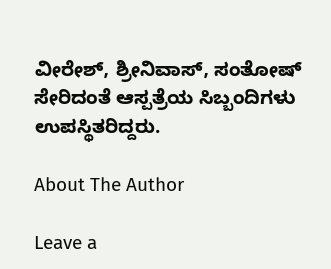ವೀರೇಶ್, ಶ್ರೀನಿವಾಸ್, ಸಂತೋಷ್ ಸೇರಿದಂತೆ ಆಸ್ಪತ್ರೆಯ ಸಿಬ್ಬಂದಿಗಳು ಉಪಸ್ಥಿತರಿದ್ದರು.

About The Author

Leave a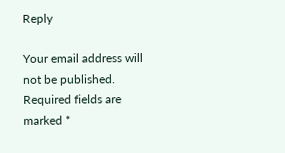Reply

Your email address will not be published. Required fields are marked *